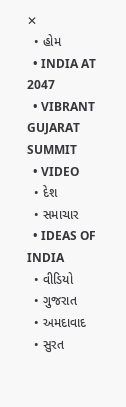✕
  • હોમ
  • INDIA AT 2047
  • VIBRANT GUJARAT SUMMIT
  • VIDEO
  • દેશ
  • સમાચાર
  • IDEAS OF INDIA
  • વીડિયો
  • ગુજરાત
  • અમદાવાદ
  • સુરત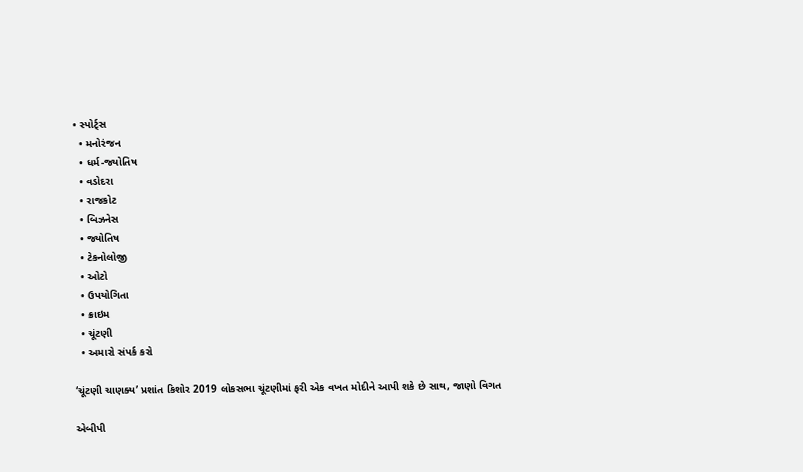• સ્પોર્ટ્સ
  • મનોરંજન
  • ધર્મ-જ્યોતિષ
  • વડોદરા
  • રાજકોટ
  • બિઝનેસ
  • જ્યોતિષ
  • ટેકનોલોજી
  • ઓટો
  • ઉપયોગિતા
  • ક્રાઇમ
  • ચૂંટણી
  • અમારો સંપર્ક કરો

‘ચૂંટણી ચાણક્ય’ પ્રશાંત કિશોર 2019 લોકસભા ચૂંટણીમાં ફરી એક વખત મોદીને આપી શકે છે સાથ, જાણો વિગત

એબીપી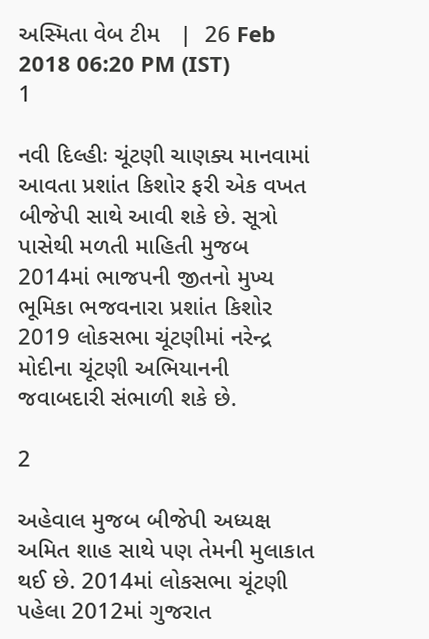અસ્મિતા વેબ ટીમ   |  26 Feb 2018 06:20 PM (IST)
1

નવી દિલ્હીઃ ચૂંટણી ચાણક્ય માનવામાં આવતા પ્રશાંત કિશોર ફરી એક વખત બીજેપી સાથે આવી શકે છે. સૂત્રો પાસેથી મળતી માહિતી મુજબ 2014માં ભાજપની જીતનો મુખ્ય ભૂમિકા ભજવનારા પ્રશાંત કિશોર 2019 લોકસભા ચૂંટણીમાં નરેન્દ્ર મોદીના ચૂંટણી અભિયાનની જવાબદારી સંભાળી શકે છે.

2

અહેવાલ મુજબ બીજેપી અધ્યક્ષ અમિત શાહ સાથે પણ તેમની મુલાકાત થઈ છે. 2014માં લોકસભા ચૂંટણી પહેલા 2012માં ગુજરાત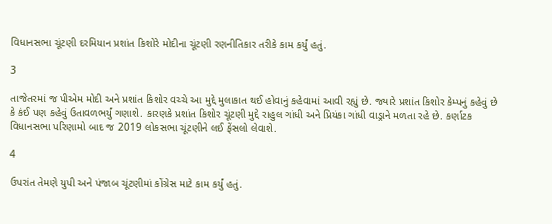વિધાનસભા ચૂંટણી દરમિયાન પ્રશાંત કિશોરે મોદીના ચૂંટણી રણનીતિકાર તરીકે કામ કર્યું હતું.

3

તાજેતરમાં જ પીએમ મોદી અને પ્રશાંત કિશોર વચ્ચે આ મુદ્દે મુલાકાત થઈ હોવાનું કહેવામાં આવી રહ્યું છે. જ્યારે પ્રશાંત કિશોર કેમ્પનું કહેવું છે કે કંઈ પણ કહેવું ઉતાવળભર્યું ગણાશે. કારણકે પ્રશાંત કિશોર ચૂંટણી મુદ્દે રાહુલ ગાંધી અને પ્રિયંકા ગાંધી વાડ્રાને મળતા રહે છે. કર્ણાટક વિધાનસભા પરિણામો બાદ જ 2019 લોકસભા ચૂંટણીને લઈ ફેંસલો લેવાશે.

4

ઉપરાંત તેમણે યુપી અને પંજાબ ચૂંટણીમાં કોંગ્રેસ માટે કામ કર્યું હતું.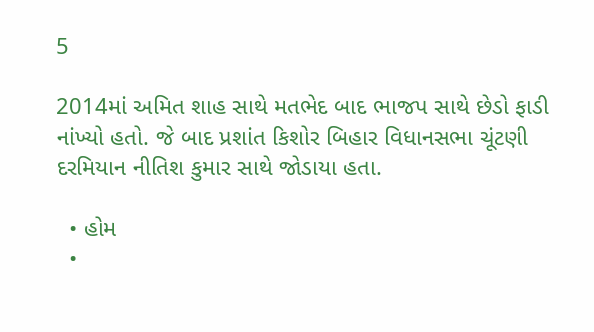5

2014માં અમિત શાહ સાથે મતભેદ બાદ ભાજપ સાથે છેડો ફાડી નાંખ્યો હતો. જે બાદ પ્રશાંત કિશોર બિહાર વિધાનસભા ચૂંટણી દરમિયાન નીતિશ કુમાર સાથે જોડાયા હતા.

  • હોમ
  •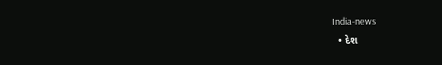India-news
  • દેશ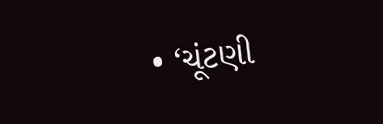• ‘ચૂંટણી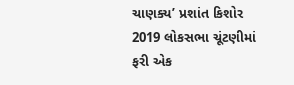ચાણક્ય’ પ્રશાંત કિશોર 2019 લોકસભા ચૂંટણીમાં ફરી એક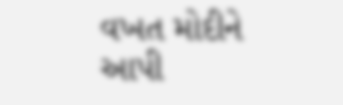વખત મોદીને આપી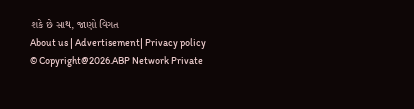શકે છે સાથ, જાણો વિગત
About us | Advertisement| Privacy policy
© Copyright@2026.ABP Network Private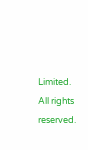Limited. All rights reserved.